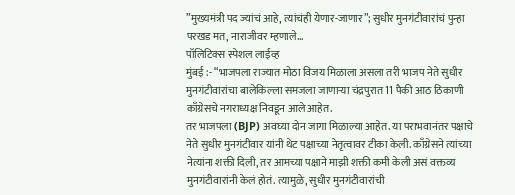”मुख्यमंत्री पद ज्यांचं आहे, त्यांचंही येणार-जाणार”; सुधीर मुनगंटीवारांचं पुन्हा परखड मत, नाराजीवर म्हणाले…
पॉलिटिक्स स्पेशल लाईव्ह
मुंबई :- “भाजपला राज्यात मोठा विजय मिळाला असला तरी भाजप नेते सुधीर मुनगंटीवारांचा बालेकिल्ला समजला जाणाऱ्या चंद्रपुरात 11 पैकी आठ ठिकाणी काँग्रेसचे नगराध्यक्ष निवडून आले आहेत.
तर भाजपला (BJP) अवघ्या दोन जागा मिळाल्या आहेत. या पराभवानंतर पक्षाचे नेते सुधीर मुनगंटीवार यांनी थेट पक्षाच्या नेतृत्वावर टीका केली. काँग्रेसने त्यांच्या नेत्यांना शक्ती दिली, तर आमच्या पक्षाने माझी शक्ती कमी केली असं वक्तव्य मुनगंटीवारांनी केलं होतं. त्यामुळे, सुधीर मुनगंटीवारांची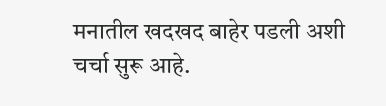मनातील खदखद बाहेर पडली अशी चर्चा सुरू आहे.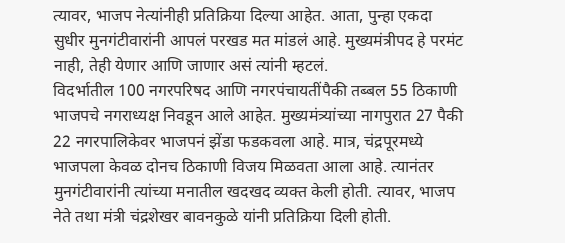त्यावर, भाजप नेत्यांनीही प्रतिक्रिया दिल्या आहेत. आता, पुन्हा एकदा सुधीर मुनगंटीवारांनी आपलं परखड मत मांडलं आहे. मुख्यमंत्रीपद हे परमंट नाही, तेही येणार आणि जाणार असं त्यांनी म्हटलं.
विदर्भातील 100 नगरपरिषद आणि नगरपंचायतींपैकी तब्बल 55 ठिकाणी भाजपचे नगराध्यक्ष निवडून आले आहेत. मुख्यमंत्र्यांच्या नागपुरात 27 पैकी 22 नगरपालिकेवर भाजपनं झेंडा फडकवला आहे. मात्र, चंद्रपूरमध्ये भाजपला केवळ दोनच ठिकाणी विजय मिळवता आला आहे. त्यानंतर मुनगंटीवारांनी त्यांच्या मनातील खदखद व्यक्त केली होती. त्यावर, भाजप नेते तथा मंत्री चंद्रशेखर बावनकुळे यांनी प्रतिक्रिया दिली होती.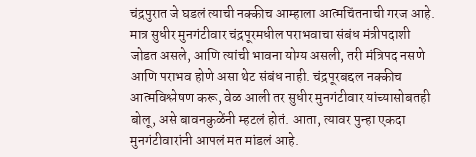चंद्रपुरात जे घडलं त्याची नक्कीच आम्हाला आत्मचिंतनाची गरज आहे. मात्र सुधीर मुनगंटीवार चंद्रपूरमधील पराभवाचा संबंध मंत्रीपदाशी जोडत असले, आणि त्यांची भावना योग्य असली, तरी मंत्रिपद नसणे आणि पराभव होणे असा थेट संबंध नाही. चंद्रपूरबद्दल नक्कीच आत्मविश्लेषण करू, वेळ आली तर सुधीर मुनगंटीवार यांच्यासोबतही बोलू, असे बावनकुळेंनी म्हटलं होतं. आता, त्यावर पुन्हा एकदा मुनगंटीवारांनी आपलं मत मांडलं आहे.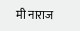मी नाराज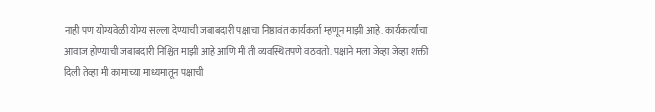नाही पण योग्यवेळी योग्य सल्ला देण्याची जबाबदारी पक्षाचा निष्ठावंत कार्यकर्ता म्हणून माझी आहे. कार्यकर्त्यांचा आवाज होण्याची जबाबदारी निश्चित माझी आहे आणि मी ती व्यवस्थितपणे वठवतो. पक्षाने मला जेव्हा जेव्हा शक्ती दिली तेव्हा मी कामाच्या माध्यमातून पक्षाची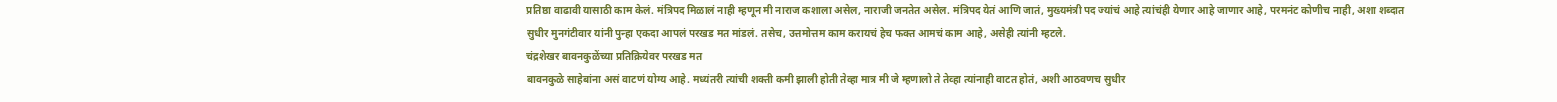प्रतिष्ठा वाढावी यासाठी काम केलं. मंत्रिपद मिळालं नाही म्हणून मी नाराज कशाला असेल, नाराजी जनतेत असेल. मंत्रिपद येतं आणि जातं, मुख्यमंत्री पद ज्यांचं आहे त्यांचंही येणार आहे जाणार आहे, परमनंट कोणीच नाही, अशा शब्दात सुधीर मुनगंटीवार यांनी पुन्हा एकदा आपलं परखड मत मांडलं. तसेच, उत्तमोत्तम काम करायचं हेच फक्त आमचं काम आहे, असेही त्यांनी म्हटले.
चंद्रशेखर बावनकुळेंच्या प्रतिक्रियेवर परखड मत
बावनकुळे साहेबांना असं वाटणं योग्य आहे. मध्यंतरी त्यांची शक्ती कमी झाली होती तेव्हा मात्र मी जे म्हणालो ते तेव्हा त्यांनाही वाटत होतं, अशी आठवणच सुधीर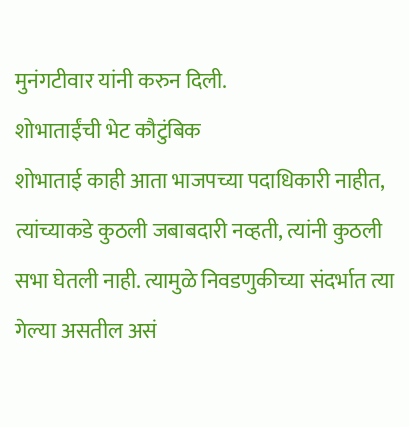मुनंगटीवार यांनी करुन दिली.
शोभाताईंची भेट कौटुंबिक
शोभाताई काही आता भाजपच्या पदाधिकारी नाहीत, त्यांच्याकडे कुठली जबाबदारी नव्हती, त्यांनी कुठली सभा घेतली नाही. त्यामुळे निवडणुकीच्या संदर्भात त्या गेल्या असतील असं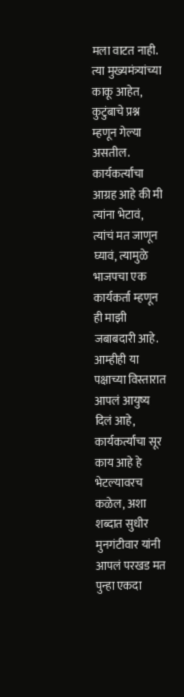मला वाटत नाही. त्या मुख्यमंत्र्यांच्या काकू आहेत, कुटुंबाचे प्रश्न म्हणून गेल्या असतील. कार्यकर्त्यांचा आग्रह आहे की मी त्यांना भेटावं, त्यांचं मत जाणून घ्यावं, त्यामुळे भाजपचा एक कार्यकर्ता म्हणून ही माझी जबाबदारी आहे. आम्हीही या पक्षाच्या विस्तारात आपलं आयुष्य दिलं आहे, कार्यकर्त्यांचा सूर काय आहे हे भेटल्यावरच कळेल, अशा शब्दात सुधीर मुनगंटीवार यांनी आपलं परखड मत पुन्हा एकदा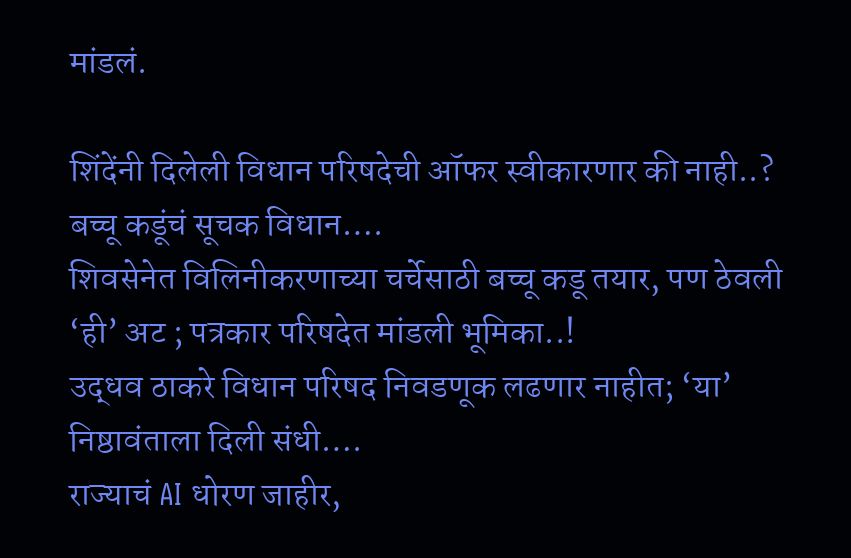मांडलं.

शिंदेंनी दिलेली विधान परिषदेची ऑफर स्वीकारणार की नाही..? बच्चू कडूंचं सूचक विधान….
शिवसेनेत विलिनीकरणाच्या चर्चेसाठी बच्चू कडू तयार, पण ठेवली ‘ही’ अट ; पत्रकार परिषदेत मांडली भूमिका..!
उद्धव ठाकरे विधान परिषद निवडणूक लढणार नाहीत; ‘या’ निष्ठावंताला दिली संधी….
राज्याचं AI धोरण जाहीर,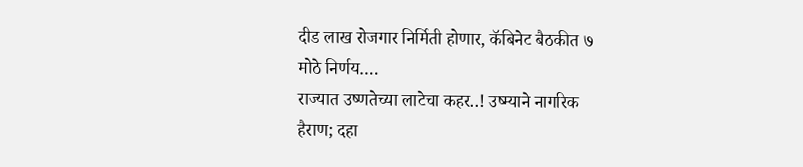दीड लाख रोजगार निर्मिती होणार, कॅबिनेट बैठकीत ७ मोठे निर्णय….
राज्यात उष्णतेच्या लाटेचा कहर..! उष्म्याने नागरिक हैराण; दहा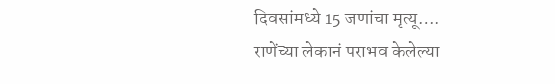दिवसांमध्ये 15 जणांचा मृत्यू….
राणेंच्या लेकानं पराभव केलेल्या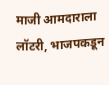माजी आमदाराला लॉटरी, भाजपकडून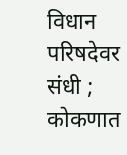विधान परिषदेवर संधी ; कोकणात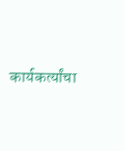कार्यकर्त्यांचा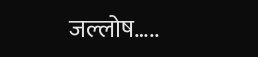जल्लोष…..